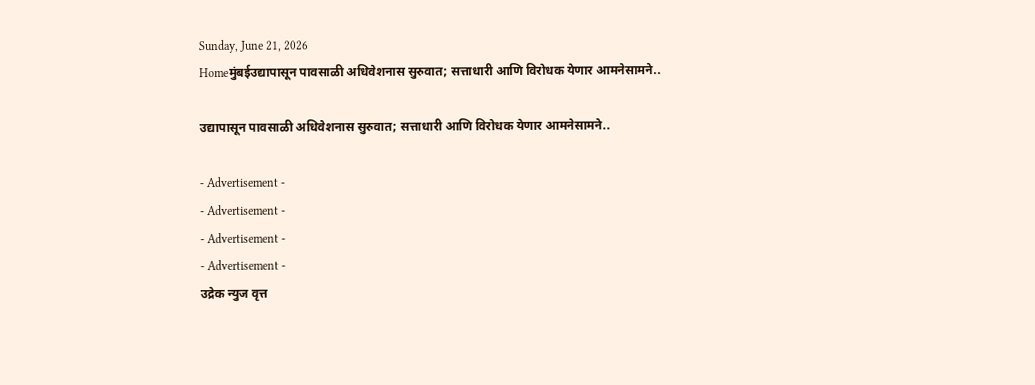Sunday, June 21, 2026
Homeमुंबईउद्यापासून पावसाळी अधिवेशनास सुरुवात; सत्ताधारी आणि विरोधक येणार आमनेसामने..

उद्यापासून पावसाळी अधिवेशनास सुरुवात; सत्ताधारी आणि विरोधक येणार आमनेसामने..

- Advertisement -
- Advertisement -
- Advertisement -
- Advertisement -
उद्रेक न्युज वृत्त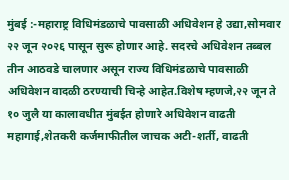मुंबई :-महाराष्ट्र विधिमंडळाचे पावसाळी अधिवेशन हे उद्या,सोमवार २२ जून २०२६ पासून सुरू होणार आहे. सदरचे अधिवेशन तब्बल तीन आठवडे चालणार असून राज्य विधिमंडळाचे पावसाळी अधिवेशन वादळी ठरण्याची चिन्हे आहेत.विशेष म्हणजे,२२ जून ते १० जुलै या कालावधीत मुंबईत होणारे अधिवेशन वाढती महागाई,शेतकरी कर्जमाफीतील जाचक अटी-शर्ती, वाढती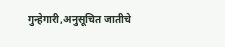गुन्हेगारी,अनुसूचित जातीचे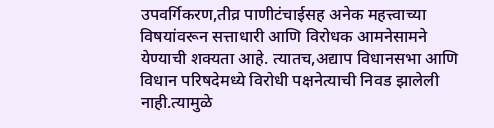उपवर्गिकरण,तीव्र पाणीटंचाईसह अनेक महत्त्वाच्या विषयांवरून सत्ताधारी आणि विरोधक आमनेसामने येण्याची शक्यता आहे. त्यातच,अद्याप विधानसभा आणि विधान परिषदेमध्ये विरोधी पक्षनेत्याची निवड झालेली नाही.त्यामुळे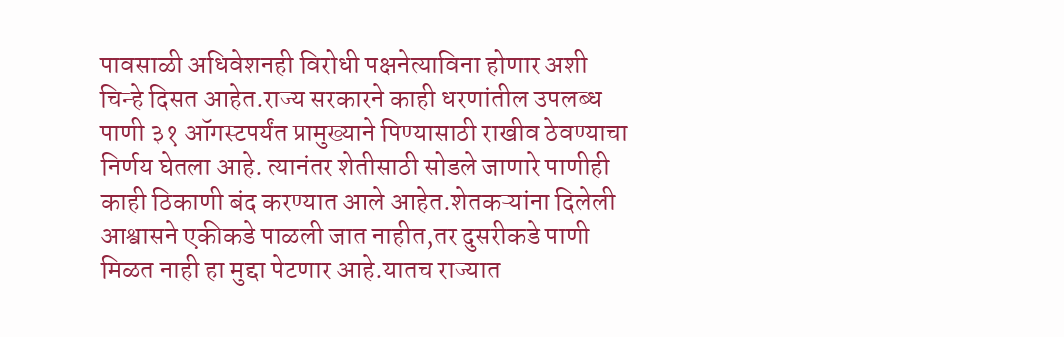पावसाळी अधिवेशनही विरोधी पक्षनेत्याविना होणार अशी चिन्हे दिसत आहेत.राज्य सरकारने काही धरणांतील उपलब्ध पाणी ३१ ऑगस्टपर्यंत प्रामुख्याने पिण्यासाठी राखीव ठेवण्याचा निर्णय घेतला आहे. त्यानंतर शेतीसाठी सोडले जाणारे पाणीही काही ठिकाणी बंद करण्यात आले आहेत.शेतकऱ्यांना दिलेली आश्वासने एकीकडे पाळली जात नाहीत,तर दुसरीकडे पाणी मिळत नाही हा मुद्दा पेटणार आहे.यातच राज्यात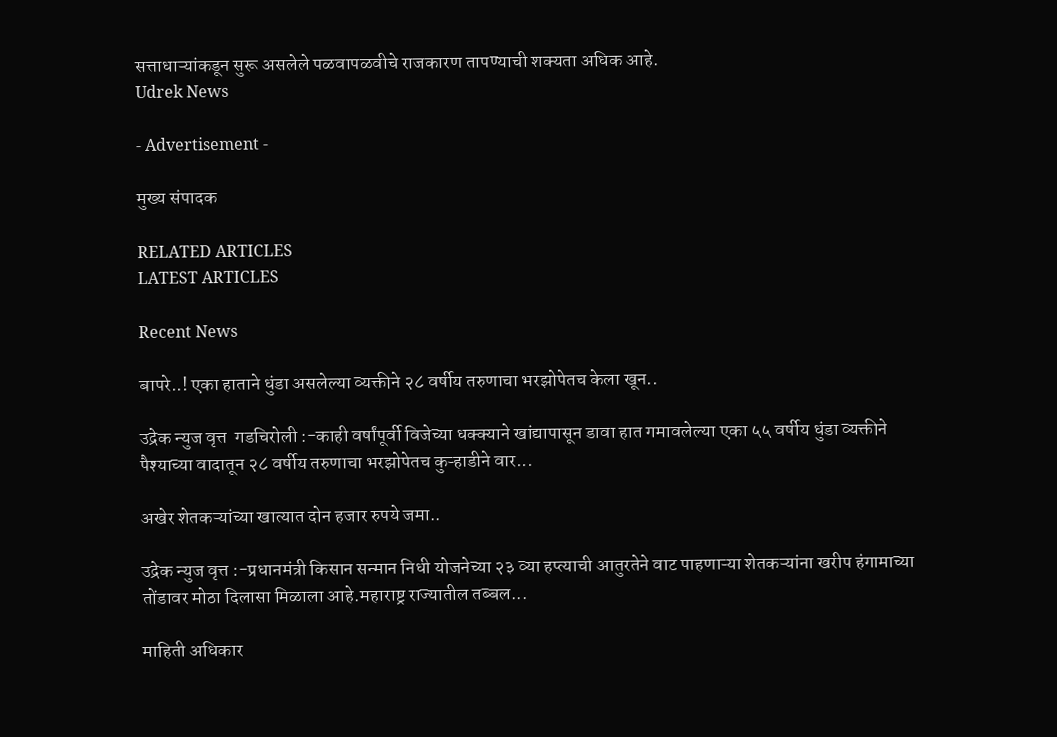सत्ताधाऱ्यांकडून सुरू असलेले पळवापळवीचे राजकारण तापण्याची शक्यता अधिक आहे.
Udrek News

- Advertisement -

मुख्य संपादक

RELATED ARTICLES
LATEST ARTICLES

Recent News

बापरे..! एका हाताने धुंडा असलेल्या व्यक्तीने २८ वर्षीय तरुणाचा भरझोपेतच केला खून..

उद्रेक न्युज वृत्त  गडचिरोली :-काही वर्षांपूर्वी विजेच्या धक्क्याने खांद्यापासून डावा हात गमावलेल्या एका ५५ वर्षीय धुंडा व्यक्तीने पैश्याच्या वादातून २८ वर्षीय तरुणाचा भरझोपेतच कुऱ्हाडीने वार...

अखेर शेतकऱ्यांच्या खात्यात दोन हजार रुपये जमा..

उद्रेक न्युज वृत्त :-प्रधानमंत्री किसान सन्मान निधी योजनेच्या २३ व्या हप्त्याची आतुरतेने वाट पाहणाऱ्या शेतकऱ्यांना खरीप हंगामाच्या तोंडावर मोठा दिलासा मिळाला आहे.महाराष्ट्र राज्यातील तब्बल...

माहिती अधिकार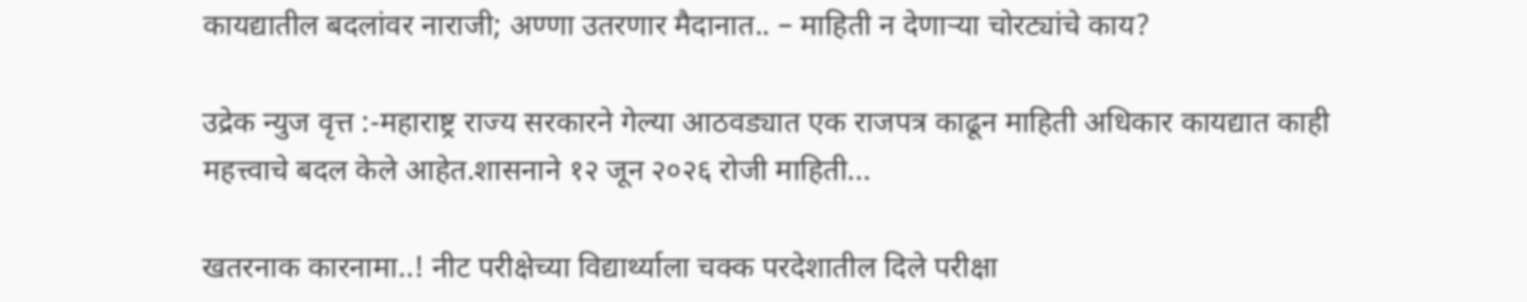कायद्यातील बदलांवर नाराजी; अण्णा उतरणार मैदानात.. – माहिती न देणाऱ्या चोरट्यांचे काय?

उद्रेक न्युज वृत्त :-महाराष्ट्र राज्य सरकारने गेल्या आठवड्यात एक राजपत्र काढून माहिती अधिकार कायद्यात काही महत्त्वाचे बदल केले आहेत.शासनाने १२ जून २०२६ रोजी माहिती...

खतरनाक कारनामा..! नीट परीक्षेच्या विद्यार्थ्याला चक्क परदेशातील दिले परीक्षा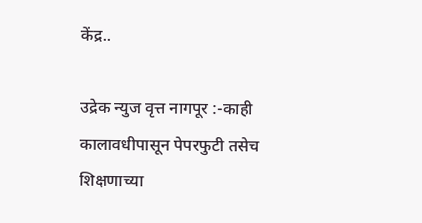केंद्र..

उद्रेक न्युज वृत्त नागपूर :-काही कालावधीपासून पेपरफुटी तसेच शिक्षणाच्या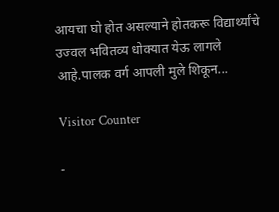आयचा घो होत असल्याने होतकरू विद्यार्थ्यांचे उज्वल भवितव्य धोक्यात येऊ लागले आहे.पालक वर्ग आपली मुले शिकून...

Visitor Counter

-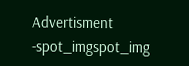Advertisment -spot_imgspot_img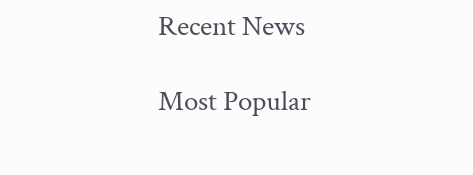Recent News

Most Popular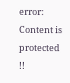error: Content is protected !!